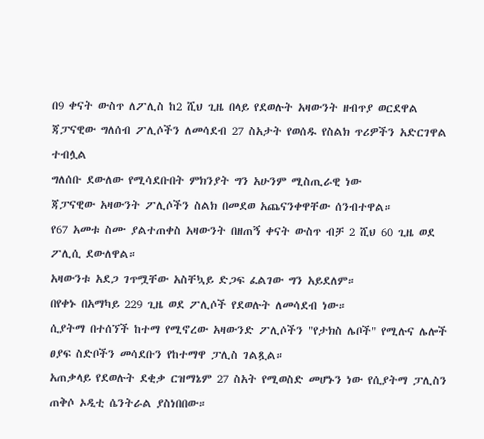በ9 ቀናት ውስጥ ለፖሊስ ከ2 ሺህ ጊዜ በላይ የደወሉት አዛውንት ዘብጥያ ወርደዋል
ጃፓናዊው ግለሰብ ፖሊሶችን ለመሳደብ 27 ስአታት የወሰዱ የስልክ ጥሪዎችን አድርገዋል ተብሏል
ግለሰቡ ደውለው የሚሳደቡበት ምክንያት ግን አሁንም ሚስጢራዊ ነው
ጃፓናዊው አዛውንት ፖሊሶችን ስልክ በመደወ አጨናንቀዋቸው ሰንብተዋል።
የ67 አመቱ ስሙ ያልተጠቀስ አዛውንት በዘጠኝ ቀናት ውስጥ ብቻ 2 ሺህ 60 ጊዜ ወደ ፖሊሲ ደውለዋል።
አዛውንቱ አደጋ ገጥሟቸው አስቸኳይ ድጋፍ ፈልገው ግን አይደለም።
በየቀኑ በአማካይ 229 ጊዜ ወደ ፖሊሶች የደወሉት ለመሳደብ ነው።
ሲያትማ በተሰኘች ከተማ የሚኖረው አዛውንድ ፖሊሶችን "የታክስ ሌቦች" የሚሉና ሌሎች ፀያፍ ስድቦችን መሳደቡን የከተማዋ ፓሊስ ገልጿል።
አጠቃላይ የደወሉት ደቂቃ ርዝማኔም 27 ስአት የሚወስድ መሆኑን ነው የሲያትማ ፓሊስን ጠቅሶ ኦዲቲ ሴንትራል ያስነበበው።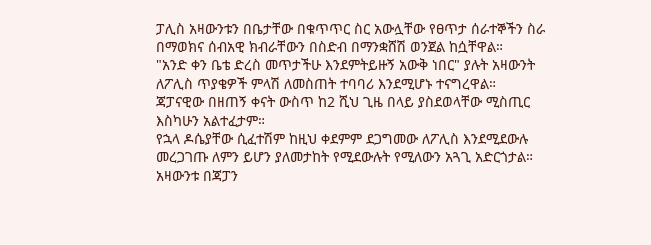ፓሊስ አዛውንቱን በቤታቸው በቁጥጥር ስር አውሏቸው የፀጥታ ሰራተኞችን ስራ በማወክና ሰብአዊ ክብራቸውን በስድብ በማንቋሸሽ ወንጀል ከሷቸዋል።
"አንድ ቀን ቤቴ ድረስ መጥታችሁ እንደምትይዙኝ አውቅ ነበር" ያሉት አዛውንት ለፖሊስ ጥያቄዎች ምላሽ ለመስጠት ተባባሪ እንደሚሆኑ ተናግረዋል።
ጃፓናዊው በዘጠኝ ቀናት ውስጥ ከ2 ሺህ ጊዜ በላይ ያስደወላቸው ሚስጢር እስካሁን አልተፈታም።
የኋላ ዶሴያቸው ሲፈተሽም ከዚህ ቀደምም ደጋግመው ለፖሊስ እንደሚደውሉ መረጋገጡ ለምን ይሆን ያለመታከት የሚደውሉት የሚለውን አጓጊ አድርጎታል።
አዛውንቱ በጃፓን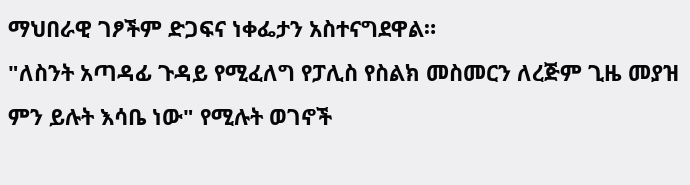ማህበራዊ ገፆችም ድጋፍና ነቀፌታን አስተናግደዋል።
"ለስንት አጣዳፊ ጉዳይ የሚፈለግ የፓሊስ የስልክ መስመርን ለረጅም ጊዜ መያዝ ምን ይሉት እሳቤ ነው" የሚሉት ወገኖች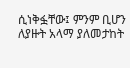ሲነቅፏቸው፤ ምንም ቢሆን ለያዙት አላማ ያለመታከት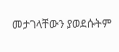መታገላቸውን ያወደሱትም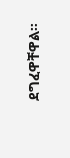ደግፈዋቸዋል።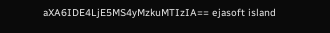aXA6IDE4LjE5MS4yMzkuMTIzIA== ejasoft island